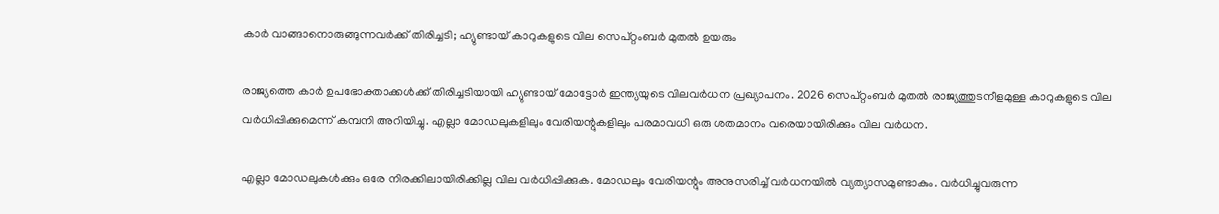കാർ വാങ്ങാനൊരുങ്ങുന്നവർക്ക് തിരിച്ചടി; ഹ്യുണ്ടായ് കാറുകളുടെ വില സെപ്റ്റംബർ മുതൽ ഉയരും

രാജ്യത്തെ കാർ ഉപഭോക്താക്കൾക്ക് തിരിച്ചടിയായി ഹ്യുണ്ടായ് മോട്ടോർ ഇന്ത്യയുടെ വിലവർധന പ്രഖ്യാപനം. 2026 സെപ്റ്റംബർ മുതൽ രാജ്യത്തുടനീളമുള്ള കാറുകളുടെ വില വർധിപ്പിക്കുമെന്ന് കമ്പനി അറിയിച്ചു. എല്ലാ മോഡലുകളിലും വേരിയന്റുകളിലും പരമാവധി ഒരു ശതമാനം വരെയായിരിക്കും വില വർധന.

എല്ലാ മോഡലുകൾക്കും ഒരേ നിരക്കിലായിരിക്കില്ല വില വർധിപ്പിക്കുക. മോഡലും വേരിയന്റും അനുസരിച്ച് വർധനയിൽ വ്യത്യാസമുണ്ടാകും. വർധിച്ചുവരുന്ന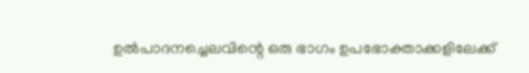ഉൽപാദനച്ചെലവിന്റെ ഒരു ഭാഗം ഉപഭോക്താക്കളിലേക്ക്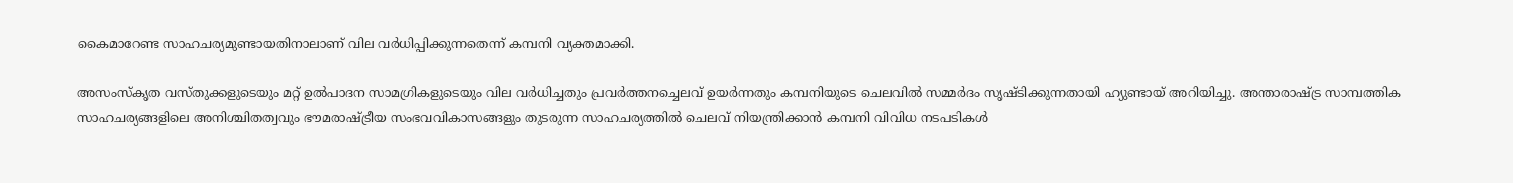കൈമാറേണ്ട സാഹചര്യമുണ്ടായതിനാലാണ് വില വർധിപ്പിക്കുന്നതെന്ന് കമ്പനി വ്യക്തമാക്കി.

അസംസ്കൃത വസ്തുക്കളുടെയും മറ്റ് ഉൽപാദന സാമഗ്രികളുടെയും വില വർധിച്ചതും പ്രവർത്തനച്ചെലവ് ഉയർന്നതും കമ്പനിയുടെ ചെലവിൽ സമ്മർദം സൃഷ്ടിക്കുന്നതായി ഹ്യുണ്ടായ് അറിയിച്ചു. അന്താരാഷ്ട്ര സാമ്പത്തിക സാഹചര്യങ്ങളിലെ അനിശ്ചിതത്വവും ഭൗമരാഷ്ട്രീയ സംഭവവികാസങ്ങളും തുടരുന്ന സാഹചര്യത്തിൽ ചെലവ് നിയന്ത്രിക്കാൻ കമ്പനി വിവിധ നടപടികൾ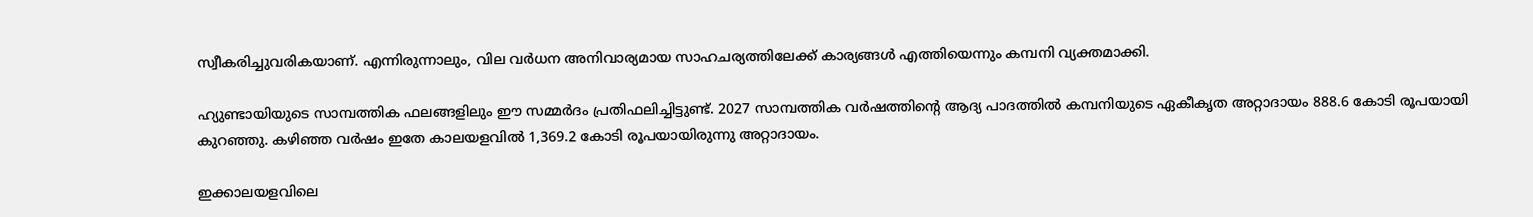സ്വീകരിച്ചുവരികയാണ്. എന്നിരുന്നാലും, വില വർധന അനിവാര്യമായ സാഹചര്യത്തിലേക്ക് കാര്യങ്ങൾ എത്തിയെന്നും കമ്പനി വ്യക്തമാക്കി.

ഹ്യുണ്ടായിയുടെ സാമ്പത്തിക ഫലങ്ങളിലും ഈ സമ്മർദം പ്രതിഫലിച്ചിട്ടുണ്ട്. 2027 സാമ്പത്തിക വർഷത്തിന്റെ ആദ്യ പാദത്തിൽ കമ്പനിയുടെ ഏകീകൃത അറ്റാദായം 888.6 കോടി രൂപയായി കുറഞ്ഞു. കഴിഞ്ഞ വർഷം ഇതേ കാലയളവിൽ 1,369.2 കോടി രൂപയായിരുന്നു അറ്റാദായം.

ഇക്കാലയളവിലെ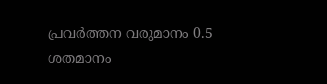പ്രവർത്തന വരുമാനം 0.5 ശതമാനം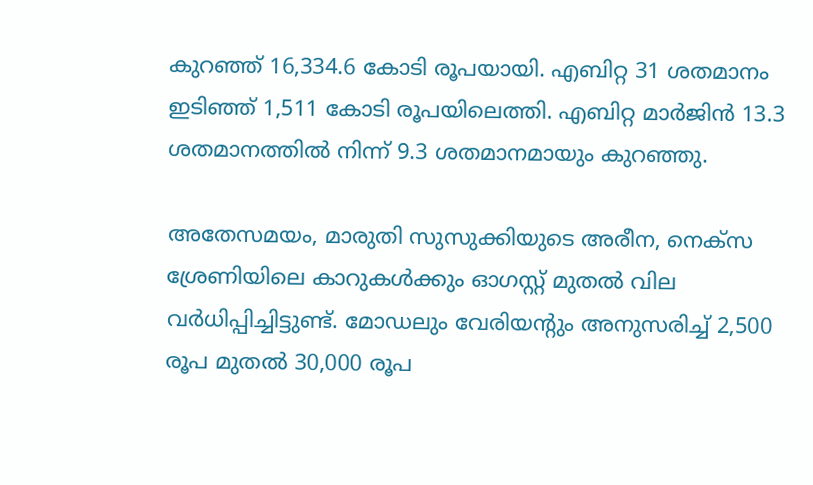കുറഞ്ഞ് 16,334.6 കോടി രൂപയായി. എബിറ്റ 31 ശതമാനം ഇടിഞ്ഞ് 1,511 കോടി രൂപയിലെത്തി. എബിറ്റ മാർജിൻ 13.3 ശതമാനത്തിൽ നിന്ന് 9.3 ശതമാനമായും കുറഞ്ഞു.

അതേസമയം, മാരുതി സുസുക്കിയുടെ അരീന, നെക്സ ശ്രേണിയിലെ കാറുകൾക്കും ഓഗസ്റ്റ് മുതൽ വില വർധിപ്പിച്ചിട്ടുണ്ട്. മോഡലും വേരിയന്റും അനുസരിച്ച് 2,500 രൂപ മുതൽ 30,000 രൂപ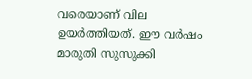വരെയാണ് വില ഉയർത്തിയത്. ഈ വർഷം മാരുതി സുസുക്കി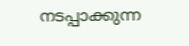നടപ്പാക്കുന്ന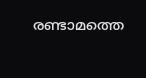രണ്ടാമത്തെ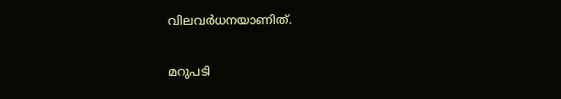വിലവർധനയാണിത്.

മറുപടി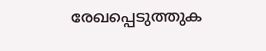രേഖപ്പെടുത്തുക